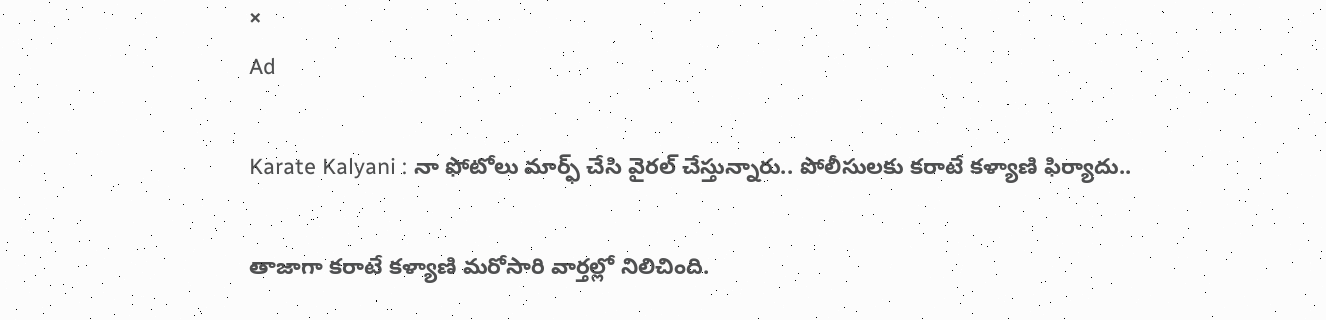×
Ad

Karate Kalyani : నా ఫోటోలు మార్ఫ్ చేసి వైరల్ చేస్తున్నారు.. పోలీసులకు కరాటే కళ్యాణి ఫిర్యాదు..

తాజాగా కరాటే కళ్యాణి మరోసారి వార్తల్లో నిలిచింది.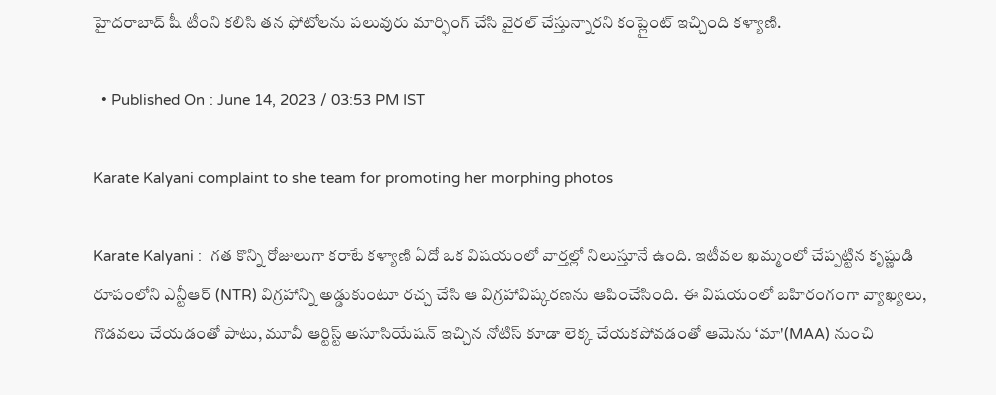హైదరాబాద్ షీ టీంని కలిసి తన ఫోటోలను పలువురు మార్ఫింగ్ చేసి వైరల్ చేస్తున్నారని కంప్లైంట్ ఇచ్చింది కళ్యాణి.

  • Published On : June 14, 2023 / 03:53 PM IST

Karate Kalyani complaint to she team for promoting her morphing photos

Karate Kalyani :  గత కొన్ని రోజులుగా కరాటే కళ్యాణి ఏదో ఒక విషయంలో వార్తల్లో నిలుస్తూనే ఉంది. ఇటీవల ఖమ్మంలో చేప్పట్టిన కృష్ణుడి రూపంలోని ఎన్టీఆర్ (NTR) విగ్రహాన్ని అడ్డుకుంటూ రచ్చ చేసి ఆ విగ్రహావిష్కరణను ఆపించేసింది. ఈ విషయంలో బహిరంగంగా వ్యాఖ్యలు, గొడవలు చేయడంతో పాటు, మూవీ ఆర్టిస్ట్ అసూసియేషన్ ఇచ్చిన నోటిస్ కూడా లెక్క చేయకపోవడంతో ఆమెను ‘మా'(MAA) నుంచి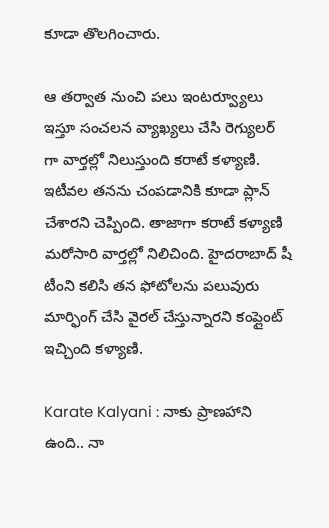కూడా తొలగించారు.

ఆ తర్వాత నుంచి పలు ఇంటర్వ్యూలు ఇస్తూ సంచలన వ్యాఖ్యలు చేసి రెగ్యులర్ గా వార్తల్లో నిలుస్తుంది కరాటే కళ్యాణి. ఇటీవల తనను చంపడానికి కూడా ప్లాన్ చేశారని చెప్పింది. తాజాగా కరాటే కళ్యాణి మరోసారి వార్తల్లో నిలిచింది. హైదరాబాద్ షీ టీంని కలిసి తన ఫోటోలను పలువురు మార్ఫింగ్ చేసి వైరల్ చేస్తున్నారని కంప్లైంట్ ఇచ్చింది కళ్యాణి.

Karate Kalyani : నాకు ప్రాణహాని ఉంది.. నా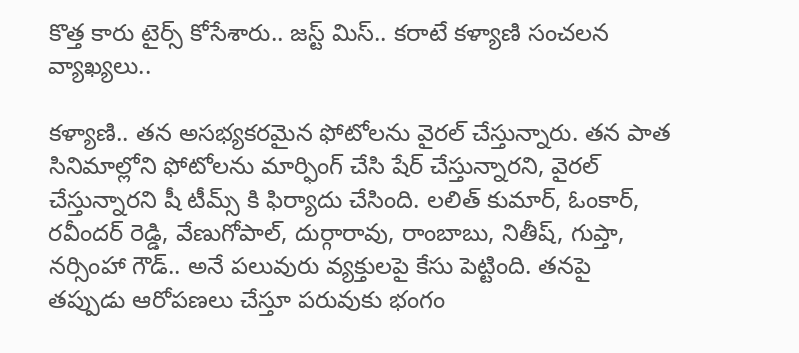కొత్త కారు టైర్స్ కోసేశారు.. జస్ట్ మిస్.. కరాటే కళ్యాణి సంచలన వ్యాఖ్యలు..

కళ్యాణి.. తన అసభ్యకరమైన ఫోటోలను వైరల్ చేస్తున్నారు. తన పాత సినిమాల్లోని ఫోటోలను మార్ఫింగ్ చేసి షేర్ చేస్తున్నారని, వైరల్ చేస్తున్నారని షీ టీమ్స్ కి ఫిర్యాదు చేసింది. లలిత్ కుమార్, ఓంకార్, రవీందర్ రెడ్డి, వేణుగోపాల్, దుర్గారావు, రాంబాబు, నితీష్, గుప్తా, నర్సింహా గౌడ్.. అనే పలువురు వ్యక్తులపై కేసు పెట్టింది. తనపై తప్పుడు ఆరోపణలు చేస్తూ పరువుకు భంగం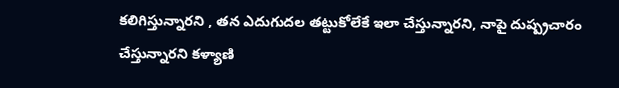కలిగిస్తున్నారని , తన ఎదుగుదల తట్టుకోలేకే ఇలా చేస్తున్నారని, నాపై దుష్ప్రచారం చేస్తున్నారని కళ్యాణి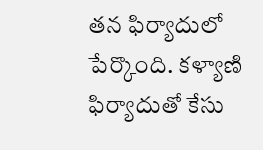తన ఫిర్యాదులో పేర్కొంది. కళ్యాణి ఫిర్యాదుతో కేసు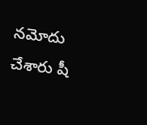నమోదు చేశారు షీ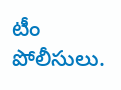టీం పోలీసులు.